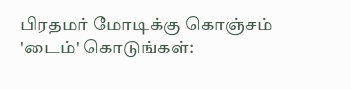பிரதமர் மோடிக்கு கொஞ்சம் 'டைம்' கொடுங்கள்: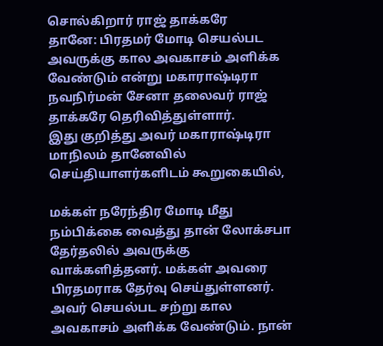சொல்கிறார் ராஜ் தாக்கரே
தானே: பிரதமர் மோடி செயல்பட அவருக்கு கால அவகாசம் அளிக்க வேண்டும் என்று மகாராஷ்டிரா நவநிர்மன் சேனா தலைவர் ராஜ் தாக்கரே தெரிவித்துள்ளார்.
இது குறித்து அவர் மகாராஷ்டிரா மாநிலம் தானேவில் செய்தியாளர்களிடம் கூறுகையில்,

மக்கள் நரேந்திர மோடி மீது நம்பிக்கை வைத்து தான் லோக்சபா தேர்தலில் அவருக்கு வாக்களித்தனர். மக்கள் அவரை பிரதமராக தேர்வு செய்துள்ளனர். அவர் செயல்பட சற்று கால அவகாசம் அளிக்க வேண்டும். நான்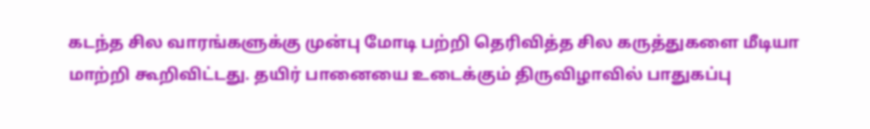கடந்த சில வாரங்களுக்கு முன்பு மோடி பற்றி தெரிவித்த சில கருத்துகளை மீடியா மாற்றி கூறிவிட்டது. தயிர் பானையை உடைக்கும் திருவிழாவில் பாதுகப்பு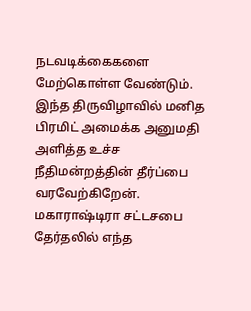நடவடிக்கைகளை மேற்கொள்ள வேண்டும்.
இந்த திருவிழாவில் மனித பிரமிட் அமைக்க அனுமதி அளித்த உச்ச நீதிமன்றத்தின் தீர்ப்பை வரவேற்கிறேன். மகாராஷ்டிரா சட்டசபை தேர்தலில் எந்த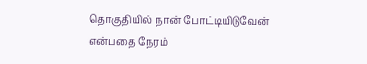தொகுதியில் நான் போட்டியிடுவேன் என்பதை நேரம்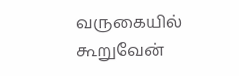வருகையில் கூறுவேன்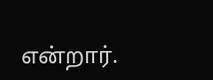என்றார்.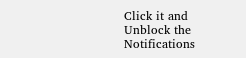Click it and Unblock the Notifications